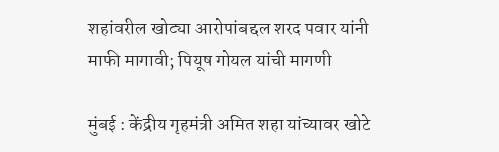शहांवरील खोट्या आरोपांबद्दल शरद पवार यांनी माफी मागावी; पियूष गोयल यांची मागणी

मुंबई : केंद्रीय गृहमंत्री अमित शहा यांच्यावर खोटे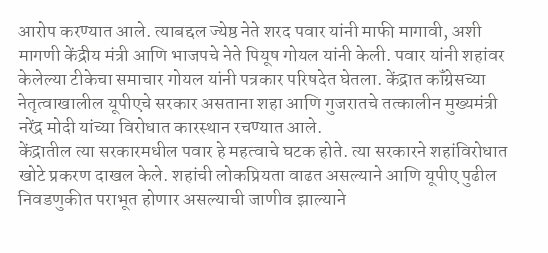आरोप करण्यात आले. त्याबद्दल ज्येष्ठ नेते शरद पवार यांनी माफी मागावी, अशी मागणी केंद्रीय मंत्री आणि भाजपचे नेते पियूष गोयल यांनी केली. पवार यांनी शहांवर केलेल्या टीकेचा समाचार गोयल यांनी पत्रकार परिषदेत घेतला. केंद्रात कॉंग्रेसच्या नेतृत्वाखालील यूपीएचे सरकार असताना शहा आणि गुजरातचे तत्कालीन मुख्यमंत्री नरेंद्र मोदी यांच्या विरोधात कारस्थान रचण्यात आले.
केंद्रातील त्या सरकारमधील पवार हे महत्वाचे घटक होते. त्या सरकारने शहांविरोधात खोटे प्रकरण दाखल केले. शहांची लोकप्रियता वाढत असल्याने आणि यूपीए पुढील निवडणुकीत पराभूत होणार असल्याची जाणीव झाल्याने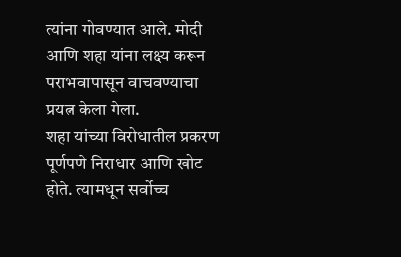त्यांना गोवण्यात आले. मोदी आणि शहा यांना लक्ष्य करून पराभवापासून वाचवण्याचा प्रयत्न केला गेला.
शहा यांच्या विरोधातील प्रकरण पूर्णपणे निराधार आणि खोट होते. त्यामधून सर्वोच्च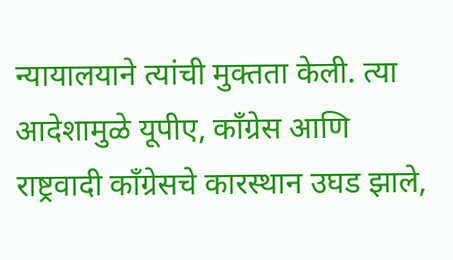न्यायालयाने त्यांची मुक्तता केली. त्या आदेशामुळे यूपीए, कॉंग्रेस आणि राष्ट्रवादी कॉंग्रेसचे कारस्थान उघड झाले,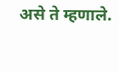असे ते म्हणाले.